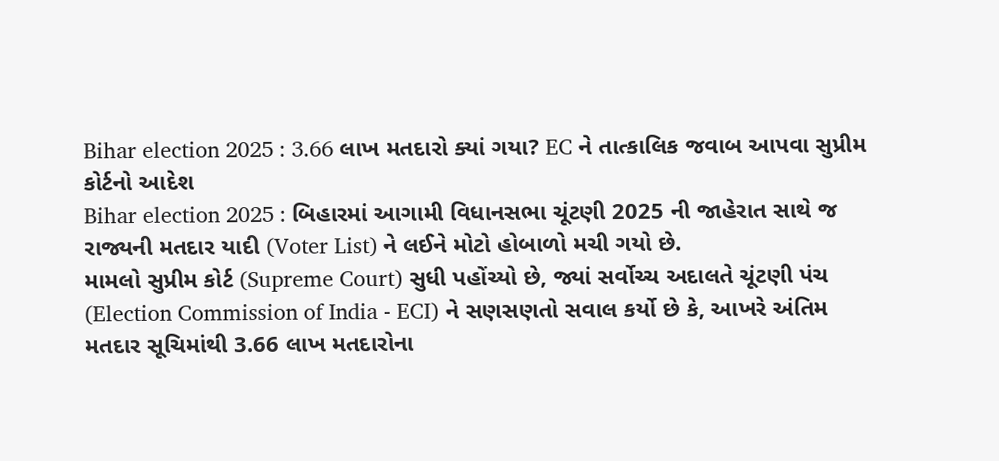Bihar election 2025 : 3.66 લાખ મતદારો ક્યાં ગયા? EC ને તાત્કાલિક જવાબ આપવા સુપ્રીમ કોર્ટનો આદેશ
Bihar election 2025 : બિહારમાં આગામી વિધાનસભા ચૂંટણી 2025 ની જાહેરાત સાથે જ રાજ્યની મતદાર યાદી (Voter List) ને લઈને મોટો હોબાળો મચી ગયો છે.
મામલો સુપ્રીમ કોર્ટ (Supreme Court) સુધી પહોંચ્યો છે, જ્યાં સર્વોચ્ચ અદાલતે ચૂંટણી પંચ (Election Commission of India - ECI) ને સણસણતો સવાલ કર્યો છે કે, આખરે અંતિમ મતદાર સૂચિમાંથી 3.66 લાખ મતદારોના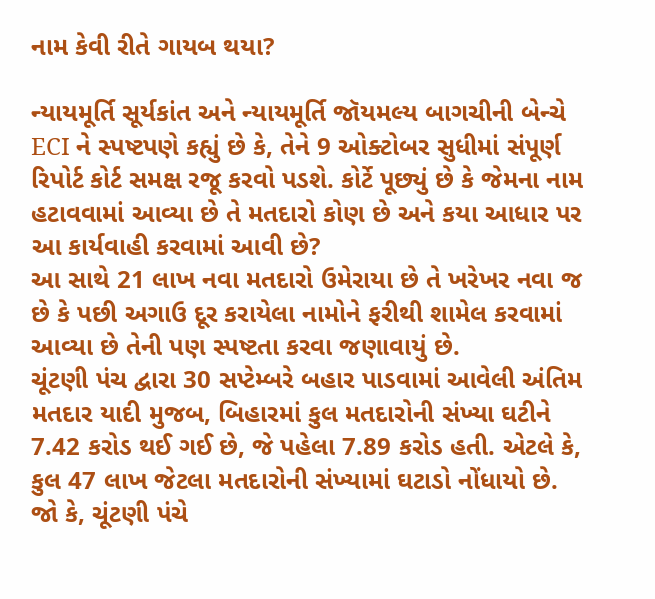નામ કેવી રીતે ગાયબ થયા?

ન્યાયમૂર્તિ સૂર્યકાંત અને ન્યાયમૂર્તિ જૉયમલ્ય બાગચીની બેન્ચે ECI ને સ્પષ્ટપણે કહ્યું છે કે, તેને 9 ઓક્ટોબર સુધીમાં સંપૂર્ણ રિપોર્ટ કોર્ટ સમક્ષ રજૂ કરવો પડશે. કોર્ટે પૂછ્યું છે કે જેમના નામ હટાવવામાં આવ્યા છે તે મતદારો કોણ છે અને કયા આધાર પર આ કાર્યવાહી કરવામાં આવી છે?
આ સાથે 21 લાખ નવા મતદારો ઉમેરાયા છે તે ખરેખર નવા જ છે કે પછી અગાઉ દૂર કરાયેલા નામોને ફરીથી શામેલ કરવામાં આવ્યા છે તેની પણ સ્પષ્ટતા કરવા જણાવાયું છે.
ચૂંટણી પંચ દ્વારા 30 સપ્ટેમ્બરે બહાર પાડવામાં આવેલી અંતિમ મતદાર યાદી મુજબ, બિહારમાં કુલ મતદારોની સંખ્યા ઘટીને 7.42 કરોડ થઈ ગઈ છે, જે પહેલા 7.89 કરોડ હતી. એટલે કે, કુલ 47 લાખ જેટલા મતદારોની સંખ્યામાં ઘટાડો નોંધાયો છે.
જો કે, ચૂંટણી પંચે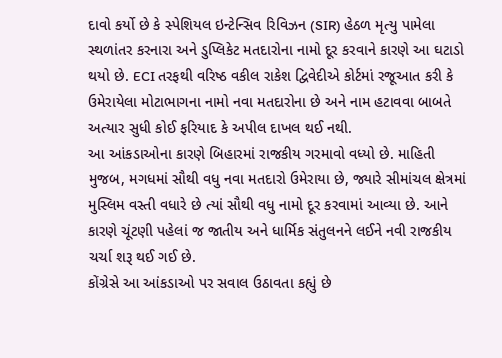દાવો કર્યો છે કે સ્પેશિયલ ઇન્ટેન્સિવ રિવિઝન (SIR) હેઠળ મૃત્યુ પામેલા સ્થળાંતર કરનારા અને ડુપ્લિકેટ મતદારોના નામો દૂર કરવાને કારણે આ ઘટાડો થયો છે. ECI તરફથી વરિષ્ઠ વકીલ રાકેશ દ્વિવેદીએ કોર્ટમાં રજૂઆત કરી કે ઉમેરાયેલા મોટાભાગના નામો નવા મતદારોના છે અને નામ હટાવવા બાબતે અત્યાર સુધી કોઈ ફરિયાદ કે અપીલ દાખલ થઈ નથી.
આ આંકડાઓના કારણે બિહારમાં રાજકીય ગરમાવો વધ્યો છે. માહિતી મુજબ, મગધમાં સૌથી વધુ નવા મતદારો ઉમેરાયા છે, જ્યારે સીમાંચલ ક્ષેત્રમાં મુસ્લિમ વસ્તી વધારે છે ત્યાં સૌથી વધુ નામો દૂર કરવામાં આવ્યા છે. આને કારણે ચૂંટણી પહેલાં જ જાતીય અને ધાર્મિક સંતુલનને લઈને નવી રાજકીય ચર્ચા શરૂ થઈ ગઈ છે.
કોંગ્રેસે આ આંકડાઓ પર સવાલ ઉઠાવતા કહ્યું છે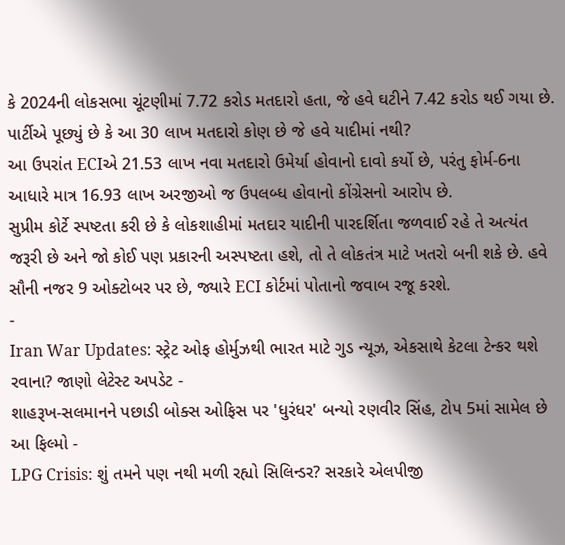કે 2024ની લોકસભા ચૂંટણીમાં 7.72 કરોડ મતદારો હતા, જે હવે ઘટીને 7.42 કરોડ થઈ ગયા છે. પાર્ટીએ પૂછ્યું છે કે આ 30 લાખ મતદારો કોણ છે જે હવે યાદીમાં નથી?
આ ઉપરાંત ECIએ 21.53 લાખ નવા મતદારો ઉમેર્યા હોવાનો દાવો કર્યો છે, પરંતુ ફોર્મ-6ના આધારે માત્ર 16.93 લાખ અરજીઓ જ ઉપલબ્ધ હોવાનો કોંગ્રેસનો આરોપ છે.
સુપ્રીમ કોર્ટે સ્પષ્ટતા કરી છે કે લોકશાહીમાં મતદાર યાદીની પારદર્શિતા જળવાઈ રહે તે અત્યંત જરૂરી છે અને જો કોઈ પણ પ્રકારની અસ્પષ્ટતા હશે, તો તે લોકતંત્ર માટે ખતરો બની શકે છે. હવે સૌની નજર 9 ઓક્ટોબર પર છે, જ્યારે ECI કોર્ટમાં પોતાનો જવાબ રજૂ કરશે.
-
Iran War Updates: સ્ટ્રેટ ઓફ હોર્મુઝથી ભારત માટે ગુડ ન્યૂઝ, એકસાથે કેટલા ટેન્કર થશે રવાના? જાણો લેટેસ્ટ અપડેટ -
શાહરૂખ-સલમાનને પછાડી બોક્સ ઓફિસ પર 'ધુરંધર' બન્યો રણવીર સિંહ, ટોપ 5માં સામેલ છે આ ફિલ્મો -
LPG Crisis: શું તમને પણ નથી મળી રહ્યો સિલિન્ડર? સરકારે એલપીજી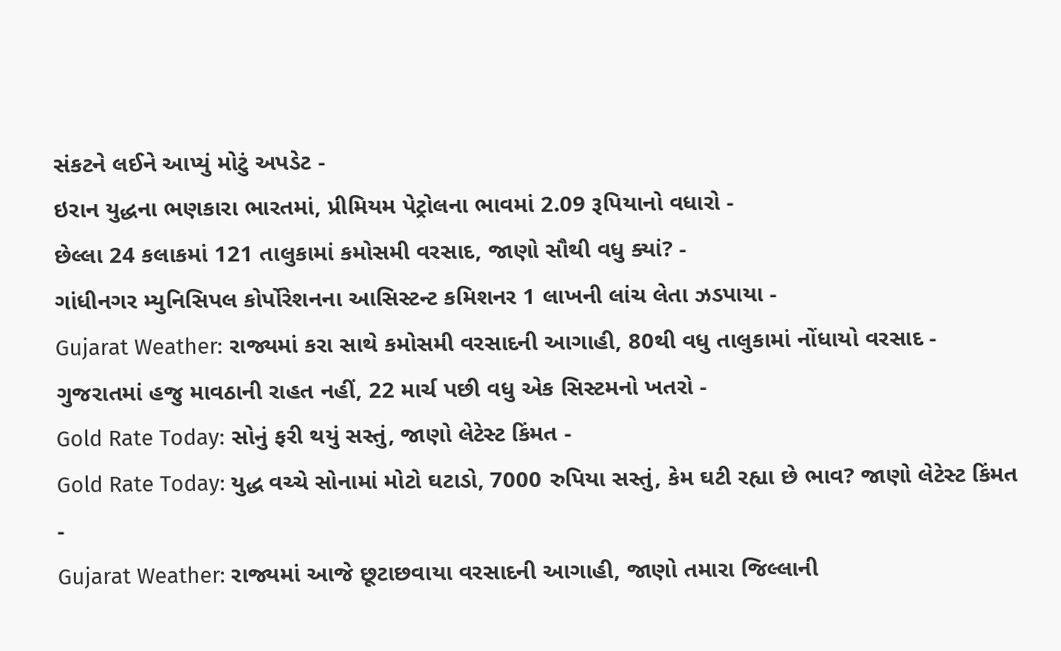સંકટને લઈને આપ્યું મોટું અપડેટ -
ઇરાન યુદ્ધના ભણકારા ભારતમાં, પ્રીમિયમ પેટ્રોલના ભાવમાં 2.09 રૂપિયાનો વધારો -
છેલ્લા 24 કલાકમાં 121 તાલુકામાં કમોસમી વરસાદ, જાણો સૌથી વધુ ક્યાં? -
ગાંધીનગર મ્યુનિસિપલ કોર્પોરેશનના આસિસ્ટન્ટ કમિશનર 1 લાખની લાંચ લેતા ઝડપાયા -
Gujarat Weather: રાજ્યમાં કરા સાથે કમોસમી વરસાદની આગાહી, 80થી વધુ તાલુકામાં નોંધાયો વરસાદ -
ગુજરાતમાં હજુ માવઠાની રાહત નહીં, 22 માર્ચ પછી વધુ એક સિસ્ટમનો ખતરો -
Gold Rate Today: સોનું ફરી થયું સસ્તું, જાણો લેટેસ્ટ કિંમત -
Gold Rate Today: યુદ્ધ વચ્ચે સોનામાં મોટો ઘટાડો, 7000 રુપિયા સસ્તું, કેમ ઘટી રહ્યા છે ભાવ? જાણો લેટેસ્ટ કિંમત -
Gujarat Weather: રાજ્યમાં આજે છૂટાછવાયા વરસાદની આગાહી, જાણો તમારા જિલ્લાની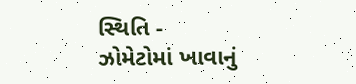સ્થિતિ -
ઝોમેટોમાં ખાવાનું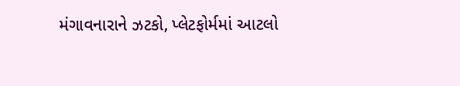મંગાવનારાને ઝટકો, પ્લેટફોર્મમાં આટલો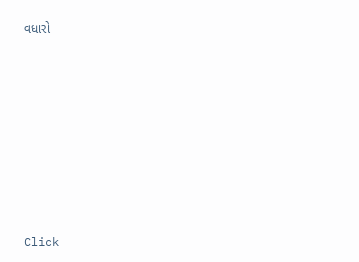વધારો












Click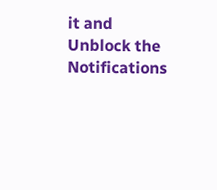it and Unblock the Notifications